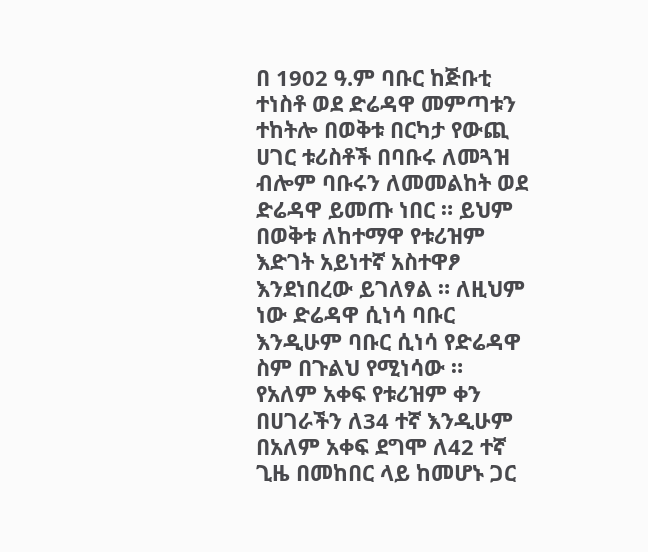በ 1902 ዓ.ም ባቡር ከጅቡቲ ተነስቶ ወደ ድሬዳዋ መምጣቱን ተከትሎ በወቅቱ በርካታ የውጪ ሀገር ቱሪስቶች በባቡሩ ለመጓዝ ብሎም ባቡሩን ለመመልከት ወደ ድሬዳዋ ይመጡ ነበር ። ይህም በወቅቱ ለከተማዋ የቱሪዝም እድገት አይነተኛ አስተዋፆ እንደነበረው ይገለፃል ። ለዚህም ነው ድሬዳዋ ሲነሳ ባቡር እንዲሁም ባቡር ሲነሳ የድሬዳዋ ስም በጉልህ የሚነሳው ።
የአለም አቀፍ የቱሪዝም ቀን በሀገራችን ለ34 ተኛ እንዲሁም በአለም አቀፍ ደግሞ ለ42 ተኛ ጊዜ በመከበር ላይ ከመሆኑ ጋር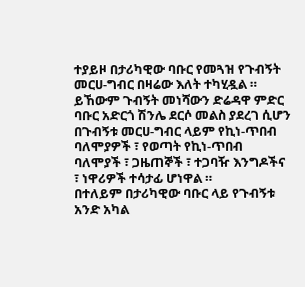ተያይዞ በታሪካዊው ባቡር የመጓዝ የጉብኝት መርሀ-ግብር በዛሬው እለት ተካሂዷል ። ይኸውም ጉብኝት መነሻውን ድሬዳዋ ምድር ባቡር አድርጎ ሽንሌ ደርሶ መልስ ያደረገ ሲሆን በጉብኝቱ መርሀ-ግብር ላይም የኪነ-ጥበብ ባለሞያዎች ፣ የወጣት የኪነ-ጥበብ ባለሞያች ፣ ጋዜጠኞች ፣ ተጋባዥ እንግዶችና ፣ ነዋሪዎች ተሳታፊ ሆነዋል ።
በተለይም በታሪካዊው ባቡር ላይ የጉብኝቱ አንድ አካል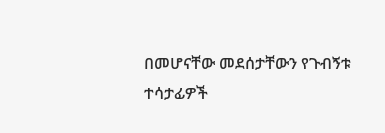በመሆናቸው መደሰታቸውን የጉብኝቱ ተሳታፊዎች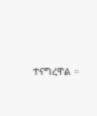ተናግረዋል ።